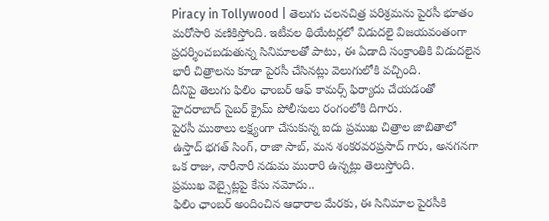Piracy in Tollywood | తెలుగు చలనచిత్ర పరిశ్రమను పైరసీ భూతం మరోసారి వణికిస్తోంది. ఇటీవల థియేటర్లలో విడుదలై విజయవంతంగా ప్రదర్శించబడుతున్న సినిమాలతో పాటు, ఈ ఏడాది సంక్రాంతికి విడుదలైన భారీ చిత్రాలను కూడా పైరసీ చేసినట్లు వెలుగులోకి వచ్చింది.
దీనిపై తెలుగు ఫిలిం ఛాంబర్ ఆఫ్ కామర్స్ ఫిర్యాదు చేయడంతో హైదరాబాద్ సైబర్ క్రైమ్ పోలీసులు రంగంలోకి దిగారు.
పైరసీ ముఠాలు లక్ష్యంగా చేసుకున్న ఐదు ప్రముఖ చిత్రాల జాబితాలో ఉస్తాద్ భగత్ సింగ్, రాజా సాబ్, మన శంకరవరప్రసాద్ గారు, అనగనగా ఒక రాజు, నారీనారీ నడుమ మురారి ఉన్నట్లు తెలుస్తోంది.
ప్రముఖ వెబ్సైట్లపై కేసు నమోదు..
ఫిలిం ఛాంబర్ అందించిన ఆధారాల మేరకు, ఈ సినిమాల పైరసీకి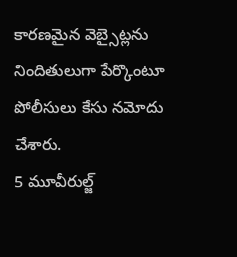కారణమైన వెబ్సైట్లను నిందితులుగా పేర్కొంటూ పోలీసులు కేసు నమోదు చేశారు.
5 మూవీరుల్జ్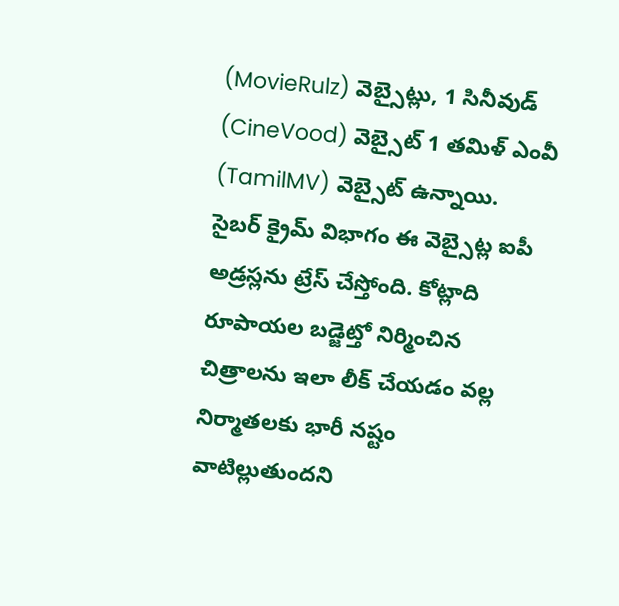(MovieRulz) వెబ్సైట్లు, 1 సినీవుడ్ (CineVood) వెబ్సైట్ 1 తమిళ్ ఎంవీ (TamilMV) వెబ్సైట్ ఉన్నాయి.
సైబర్ క్రైమ్ విభాగం ఈ వెబ్సైట్ల ఐపీ అడ్రస్లను ట్రేస్ చేస్తోంది. కోట్లాది రూపాయల బడ్జెట్తో నిర్మించిన చిత్రాలను ఇలా లీక్ చేయడం వల్ల నిర్మాతలకు భారీ నష్టం వాటిల్లుతుందని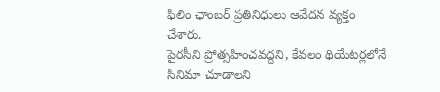ఫిలిం ఛాంబర్ ప్రతినిధులు ఆవేదన వ్యక్తం చేశారు.
పైరసీని ప్రోత్సహించవద్దని, కేవలం థియేటర్లలోనే సినిమా చూడాలని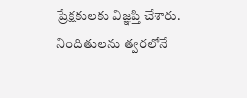ప్రేక్షకులకు విజ్ఞప్తి చేశారు. నిందితులను త్వరలోనే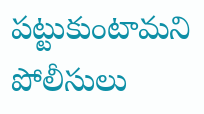పట్టుకుంటామని పోలీసులు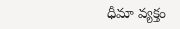ధీమా వ్యక్తం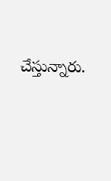చేస్తున్నారు.